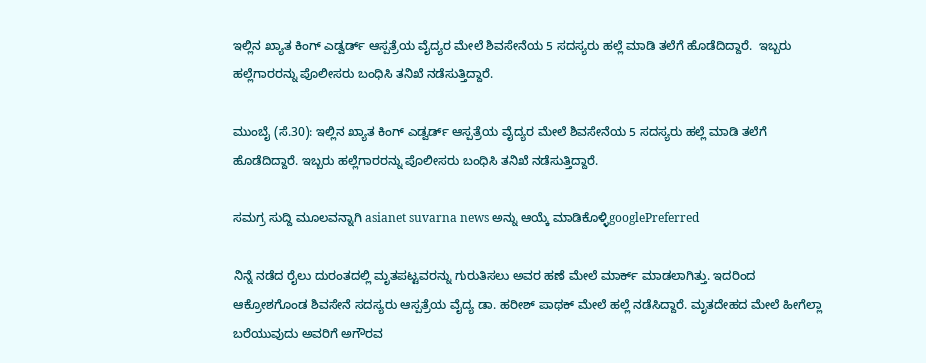ಇಲ್ಲಿನ ಖ್ಯಾತ ಕಿಂಗ್ ಎಡ್ವರ್ಡ್ ಆಸ್ಪತ್ರೆಯ ವೈದ್ಯರ ಮೇಲೆ ಶಿವಸೇನೆಯ 5 ಸದಸ್ಯರು ಹಲ್ಲೆ ಮಾಡಿ ತಲೆಗೆ ಹೊಡೆದಿದ್ದಾರೆ.  ಇಬ್ಬರು ಹಲ್ಲೆಗಾರರನ್ನು ಪೊಲೀಸರು ಬಂಧಿಸಿ ತನಿಖೆ ನಡೆಸುತ್ತಿದ್ದಾರೆ.

ಮುಂಬೈ (ಸೆ.30): ಇಲ್ಲಿನ ಖ್ಯಾತ ಕಿಂಗ್ ಎಡ್ವರ್ಡ್ ಆಸ್ಪತ್ರೆಯ ವೈದ್ಯರ ಮೇಲೆ ಶಿವಸೇನೆಯ 5 ಸದಸ್ಯರು ಹಲ್ಲೆ ಮಾಡಿ ತಲೆಗೆ ಹೊಡೆದಿದ್ದಾರೆ. ಇಬ್ಬರು ಹಲ್ಲೆಗಾರರನ್ನು ಪೊಲೀಸರು ಬಂಧಿಸಿ ತನಿಖೆ ನಡೆಸುತ್ತಿದ್ದಾರೆ.

ಸಮಗ್ರ ಸುದ್ದಿ ಮೂಲವನ್ನಾಗಿ asianet suvarna news ಅನ್ನು ಆಯ್ಕೆ ಮಾಡಿಕೊಳ್ಳಿgooglePreferred

ನಿನ್ನೆ ನಡೆದ ರೈಲು ದುರಂತದಲ್ಲಿ ಮೃತಪಟ್ಟವರನ್ನು ಗುರುತಿಸಲು ಅವರ ಹಣೆ ಮೇಲೆ ಮಾರ್ಕ್ ಮಾಡಲಾಗಿತ್ತು. ಇದರಿಂದ ಆಕ್ರೋಶಗೊಂಡ ಶಿವಸೇನೆ ಸದಸ್ಯರು ಆಸ್ಪತ್ರೆಯ ವೈದ್ಯ ಡಾ. ಹರೀಶ್ ಪಾಥಕ್ ಮೇಲೆ ಹಲ್ಲೆ ನಡೆಸಿದ್ದಾರೆ. ಮೃತದೇಹದ ಮೇಲೆ ಹೀಗೆಲ್ಲಾ ಬರೆಯುವುದು ಅವರಿಗೆ ಅಗೌರವ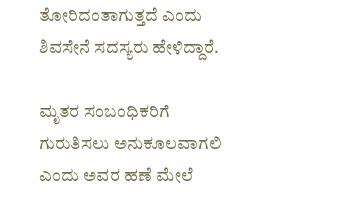ತೋರಿದಂತಾಗುತ್ತದೆ ಎಂದು ಶಿವಸೇನೆ ಸದಸ್ಯರು ಹೇಳಿದ್ದಾರೆ.

ಮೃತರ ಸಂಬಂಧಿಕರಿಗೆ ಗುರುತಿಸಲು ಅನುಕೂಲವಾಗಲಿ ಎಂದು ಅವರ ಹಣೆ ಮೇಲೆ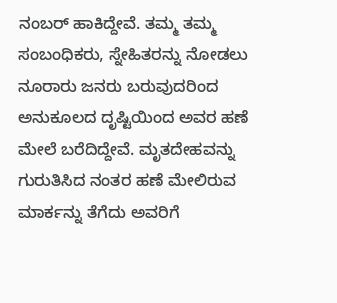ನಂಬರ್ ಹಾಕಿದ್ದೇವೆ. ತಮ್ಮ ತಮ್ಮ ಸಂಬಂಧಿಕರು, ಸ್ನೇಹಿತರನ್ನು ನೋಡಲು ನೂರಾರು ಜನರು ಬರುವುದರಿಂದ ಅನುಕೂಲದ ದೃಷ್ಟಿಯಿಂದ ಅವರ ಹಣೆ ಮೇಲೆ ಬರೆದಿದ್ದೇವೆ. ಮೃತದೇಹವನ್ನು ಗುರುತಿಸಿದ ನಂತರ ಹಣೆ ಮೇಲಿರುವ ಮಾರ್ಕನ್ನು ತೆಗೆದು ಅವರಿಗೆ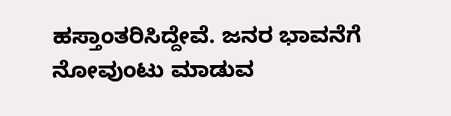ಹಸ್ತಾಂತರಿಸಿದ್ದೇವೆ. ಜನರ ಭಾವನೆಗೆ ನೋವುಂಟು ಮಾಡುವ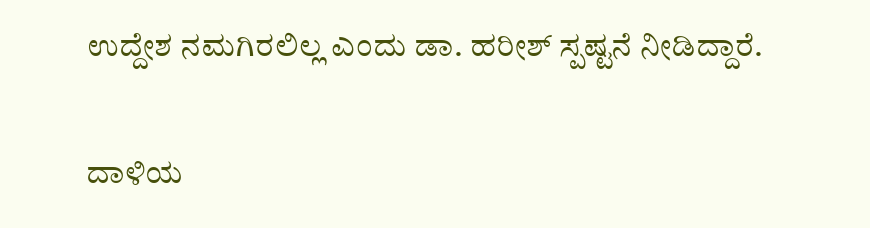ಉದ್ದೇಶ ನಮಗಿರಲಿಲ್ಲ ಎಂದು ಡಾ. ಹರೀಶ್ ಸ್ಪಷ್ಟನೆ ನೀಡಿದ್ದಾರೆ.

ದಾಳಿಯ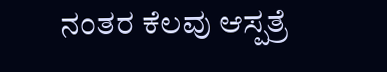ನಂತರ ಕೆಲವು ಆಸ್ಪತ್ರೆ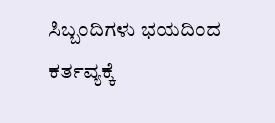ಸಿಬ್ಬಂದಿಗಳು ಭಯದಿಂದ ಕರ್ತವ್ಯಕ್ಕೆ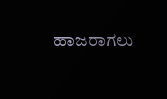ಹಾಜರಾಗಲು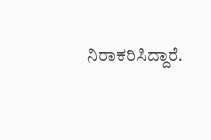ನಿರಾಕರಿಸಿದ್ದಾರೆ.